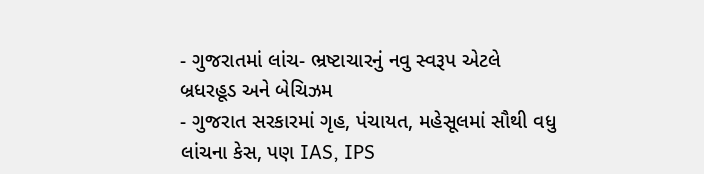- ગુજરાતમાં લાંચ- ભ્રષ્ટાચારનું નવુ સ્વરૂપ એટલે બ્રધરહૂડ અને બેચિઝમ
- ગુજરાત સરકારમાં ગૃહ, પંચાયત, મહેસૂલમાં સૌથી વધુ લાંચના કેસ, પણ IAS, IPS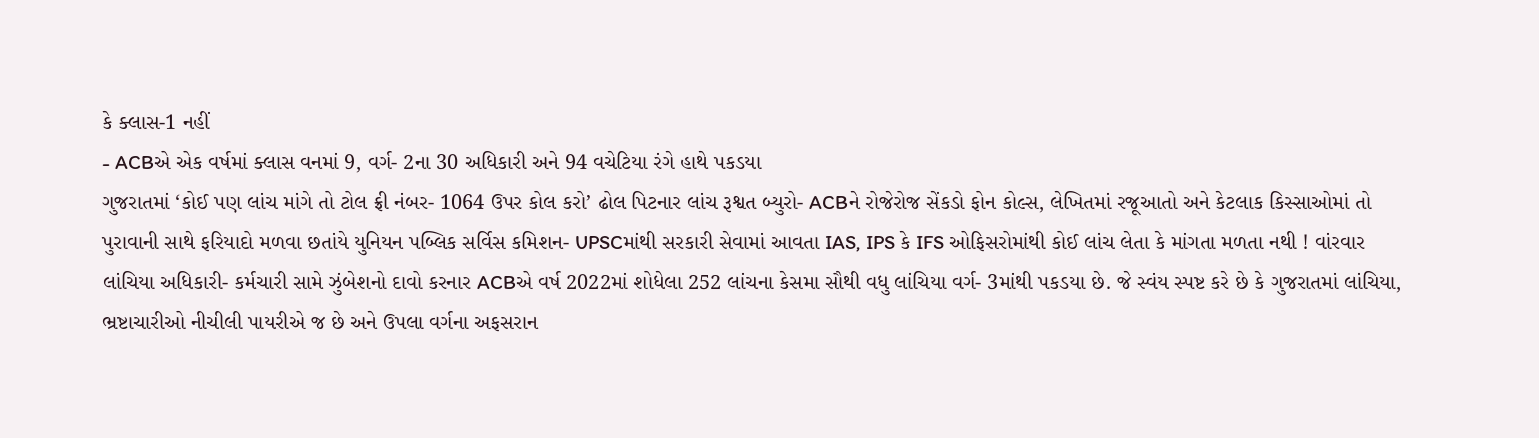કે ક્લાસ-1 નહીં
- ACBએ એક વર્ષમાં ક્લાસ વનમાં 9, વર્ગ- 2ના 30 અધિકારી અને 94 વચેટિયા રંગે હાથે પકડયા
ગુજરાતમાં ‘કોઈ પણ લાંચ માંગે તો ટોલ ફ્રી નંબર- 1064 ઉપર કોલ કરો’ ઢોલ પિટનાર લાંચ રૂશ્વત બ્યુરો- ACBને રોજેરોજ સેંકડો ફોન કોલ્સ, લેખિતમાં રજૂઆતો અને કેટલાક કિસ્સાઓમાં તો પુરાવાની સાથે ફરિયાદો મળવા છતાંયે યુનિયન પબ્લિક સર્વિસ કમિશન- UPSCમાંથી સરકારી સેવામાં આવતા IAS, IPS કે IFS ઓફિસરોમાંથી કોઈ લાંચ લેતા કે માંગતા મળતા નથી ! વાંરવાર લાંચિયા અધિકારી- કર્મચારી સામે ઝુંબેશનો દાવો કરનાર ACBએ વર્ષ 2022માં શોધેલા 252 લાંચના કેસમા સૌથી વધુ લાંચિયા વર્ગ- 3માંથી પકડયા છે. જે સ્વંય સ્પષ્ટ કરે છે કે ગુજરાતમાં લાંચિયા, ભ્રષ્ટાચારીઓ નીચીલી પાયરીએ જ છે અને ઉપલા વર્ગના અફસરાન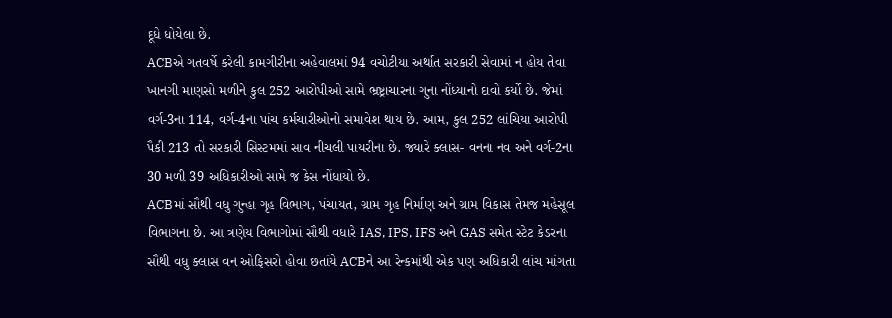દૂધે ધોયેલા છે.
ACBએ ગતવર્ષે કરેલી કામગીરીના અહેવાલમાં 94 વચોટીયા અર્થાત સરકારી સેવામાં ન હોય તેવા ખાનગી માણસો મળીને કુલ 252 આરોપીઓ સામે ભ્રષ્ટ્રાચારના ગુના નોંધ્યાનો દાવો કર્યો છે. જેમાં વર્ગ-3ના 114, વર્ગ-4ના પાંચ કર્મચારીઓનો સમાવેશ થાય છે. આમ, કુલ 252 લાંચિયા આરોપી પૈકી 213 તો સરકારી સિસ્ટમમાં સાવ નીચલી પાયરીના છે. જ્યારે ક્લાસ- વનના નવ અને વર્ગ-2ના 30 મળી 39 અધિકારીઓ સામે જ કેસ નોંધાયો છે.
ACBમાં સૌથી વધુ ગુન્હા ગૃહ વિભાગ, પંચાયત, ગ્રામ ગૃહ નિર્માણ અને ગ્રામ વિકાસ તેમજ મહેસૂલ વિભાગના છે. આ ત્રણેય વિભાગોમાં સૌથી વધારે IAS, IPS, IFS અને GAS સમેત સ્ટેટ કેડરના સૌથી વધુ ક્લાસ વન ઓફિસરો હોવા છતાંયે ACBને આ રેન્કમાંથી એક પણ અધિકારી લાંચ માંગતા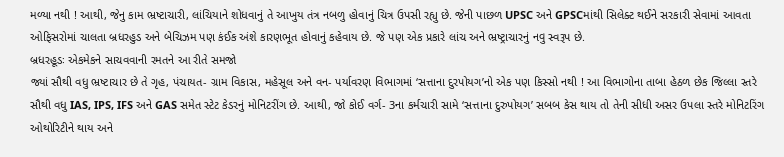મળ્યા નથી ! આથી, જેનુ કામ ભ્રષ્ટાચારી, લાંચિયાને શોધવાનું તે આખુય તંત્ર નબળુ હોવાનું ચિત્ર ઉપસી રહ્યુ છે. જેની પાછળ UPSC અને GPSCમાંથી સિલેક્ટ થઈને સરકારી સેવામાં આવતા ઓફિસરોમાં ચાલતા બ્રધરહુડ અને બેચિઝમ પણ કંઈક અંશે કારણભૂત હોવાનું કહેવાય છે. જે પણ એક પ્રકારે લાંચ અને ભ્રષ્ટ્રાચારનું નવુ સ્વરૂપ છે.
બ્રધરહૂડઃ એકમેકને સાચવવાની રમતને આ રીતે સમજો
જ્યાં સૌથી વધુ ભ્રષ્ટાચાર છે તે ગૃહ, પંચાયત- ગ્રામ વિકાસ, મહેસૂલ અને વન- પર્યાવરણ વિભાગમાં ‘સત્તાના દુરપોયગ’નો એક પણ કિસ્સો નથી ! આ વિભાગોના તાબા હેઠળ છેક જિલ્લા સ્તરે સૌથી વધુ IAS, IPS, IFS અને GAS સમેત સ્ટેટ કેડરનું મોનિટરીંગ છે. આથી, જો કોઈ વર્ગ- 3ના કર્મચારી સામે ‘સત્તાના દુરુપોયગ’ સબબ કેસ થાય તો તેની સીધી અસર ઉપલા સ્તરે મોનિટરિંગ ઓથોરિટીને થાય અને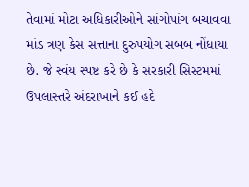તેવામાં મોટા અધિકારીઓને સાંગોપાંગ બચાવવા માંડ ત્રણ કેસ સત્તાના દુરુપયોગ સબબ નોંધાયા છે. જે સ્વંય સ્પષ્ટ કરે છે કે સરકારી સિસ્ટમમાં ઉપલાસ્તરે અંદરાખાને કઈ હદે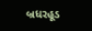બ્રધરહૂડ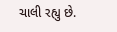ચાલી રહ્યુ છે.